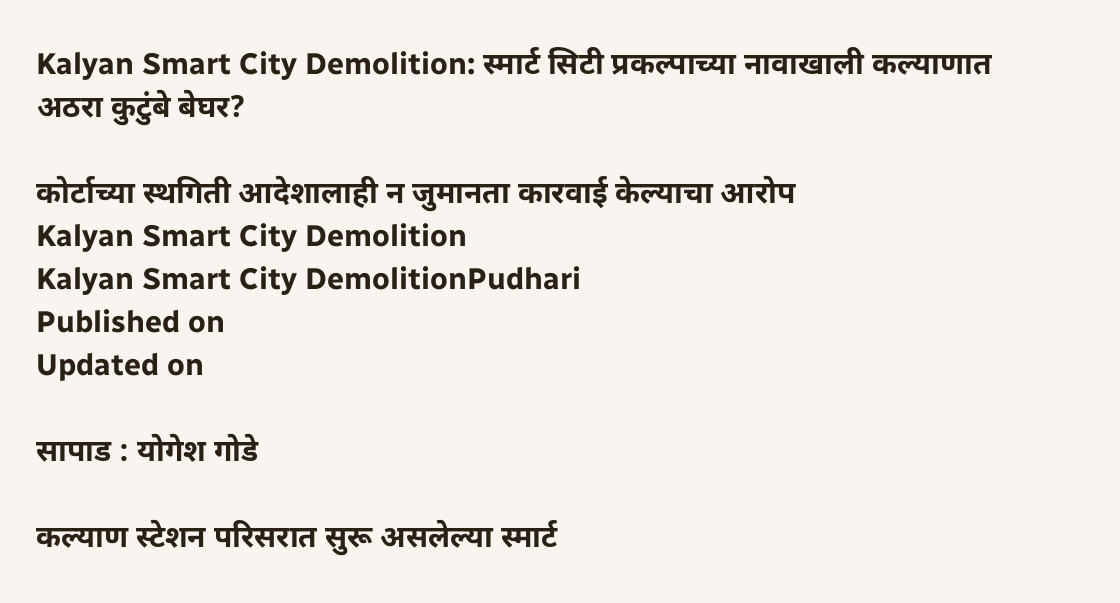Kalyan Smart City Demolition: स्मार्ट सिटी प्रकल्पाच्या नावाखाली कल्याणात अठरा कुटुंबे बेघर?

कोर्टाच्या स्थगिती आदेशालाही न जुमानता कारवाई केल्याचा आरोप
Kalyan Smart City Demolition
Kalyan Smart City DemolitionPudhari
Published on
Updated on

सापाड : योगेश गोडे

कल्याण स्टेशन परिसरात सुरू असलेल्या स्मार्ट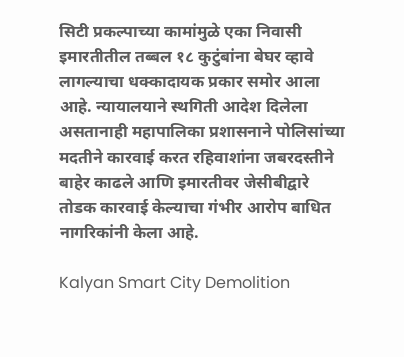सिटी प्रकल्पाच्या कामांमुळे एका निवासी इमारतीतील तब्बल १८ कुटुंबांना बेघर व्हावे लागल्याचा धक्कादायक प्रकार समोर आला आहे. न्यायालयाने स्थगिती आदेश दिलेला असतानाही महापालिका प्रशासनाने पोलिसांच्या मदतीने कारवाई करत रहिवाशांना जबरदस्तीने बाहेर काढले आणि इमारतीवर जेसीबीद्वारे तोडक कारवाई केल्याचा गंभीर आरोप बाधित नागरिकांनी केला आहे.

Kalyan Smart City Demolition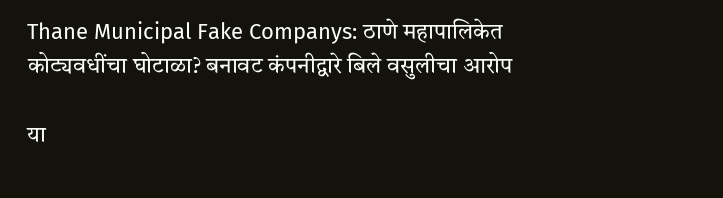Thane Municipal Fake Companys: ठाणे महापालिकेत कोट्यवधींचा घोटाळा? बनावट कंपनीद्वारे बिले वसुलीचा आरोप

या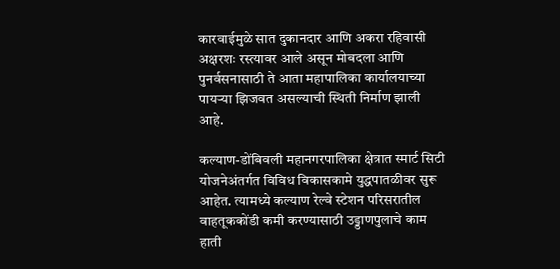कारवाईमुळे सात दुकानदार आणि अकरा रहिवासी अक्षरशः रस्त्यावर आले असून मोबदला आणि पुनर्वसनासाठी ते आता महापालिका कार्यालयाच्या पायऱ्या झिजवत असल्याची स्थिती निर्माण झाली आहे.

कल्याण-डोंबिवली महानगरपालिका क्षेत्रात स्मार्ट सिटी योजनेअंतर्गत विविध विकासकामे युद्धपातळीवर सुरू आहेत. त्यामध्ये कल्याण रेल्वे स्टेशन परिसरातील वाहतूककोंडी कमी करण्यासाठी उड्डाणपुलाचे काम हाती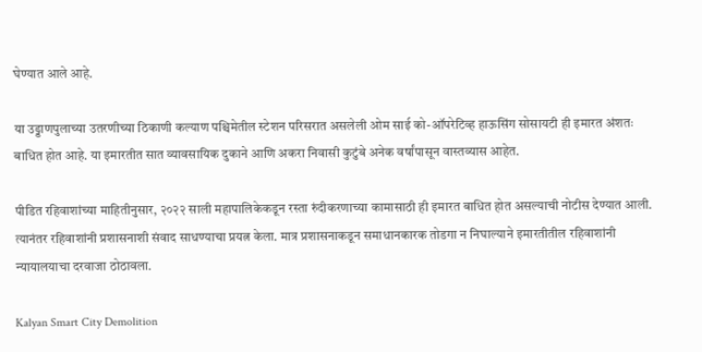घेण्यात आले आहे.

या उड्डाणपुलाच्या उतरणीच्या ठिकाणी कल्याण पश्चिमेतील स्टेशन परिसरात असलेली ओम साई को-ऑपरेटिव्ह हाऊसिंग सोसायटी ही इमारत अंशतः बाधित होत आहे. या इमारतीत सात व्यावसायिक दुकाने आणि अकरा निवासी कुटुंबे अनेक वर्षांपासून वास्तव्यास आहेत.

पीडित रहिवाशांच्या माहितीनुसार, २०२२ साली महापालिकेकडून रस्ता रुंदीकरणाच्या कामासाठी ही इमारत बाधित होत असल्याची नोटीस देण्यात आली. त्यानंतर रहिवाशांनी प्रशासनाशी संवाद साधण्याचा प्रयत्न केला. मात्र प्रशासनाकडून समाधानकारक तोडगा न निघाल्याने इमारतीतील रहिवाशांनी न्यायालयाचा दरवाजा ठोठावला.

Kalyan Smart City Demolition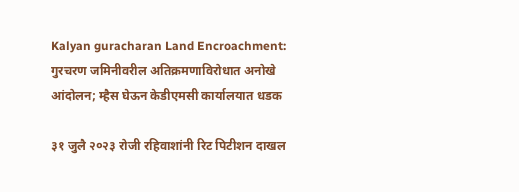Kalyan guracharan Land Encroachment: गुरचरण जमिनीवरील अतिक्रमणाविरोधात अनोखे आंदोलन; म्हैस घेऊन केडीएमसी कार्यालयात धडक

३१ जुलै २०२३ रोजी रहिवाशांनी रिट पिटीशन दाखल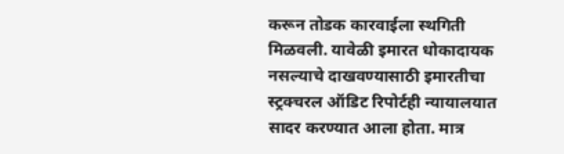करून तोडक कारवाईला स्थगिती मिळवली. यावेळी इमारत धोकादायक नसल्याचे दाखवण्यासाठी इमारतीचा स्ट्रक्चरल ऑडिट रिपोर्टही न्यायालयात सादर करण्यात आला होता. मात्र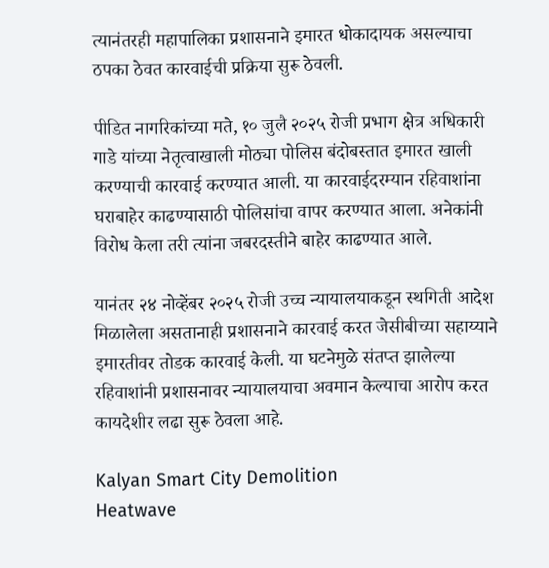त्यानंतरही महापालिका प्रशासनाने इमारत धोकादायक असल्याचा ठपका ठेवत कारवाईची प्रक्रिया सुरू ठेवली.

पीडित नागरिकांच्या मते, १० जुलै २०२५ रोजी प्रभाग क्षेत्र अधिकारी गाडे यांच्या नेतृत्वाखाली मोठ्या पोलिस बंदोबस्तात इमारत खाली करण्याची कारवाई करण्यात आली. या कारवाईदरम्यान रहिवाशांना घराबाहेर काढण्यासाठी पोलिसांचा वापर करण्यात आला. अनेकांनी विरोध केला तरी त्यांना जबरदस्तीने बाहेर काढण्यात आले.

यानंतर २४ नोव्हेंबर २०२५ रोजी उच्च न्यायालयाकडून स्थगिती आदेश मिळालेला असतानाही प्रशासनाने कारवाई करत जेसीबीच्या सहाय्याने इमारतीवर तोडक कारवाई केली. या घटनेमुळे संतप्त झालेल्या रहिवाशांनी प्रशासनावर न्यायालयाचा अवमान केल्याचा आरोप करत कायदेशीर लढा सुरू ठेवला आहे.

Kalyan Smart City Demolition
Heatwave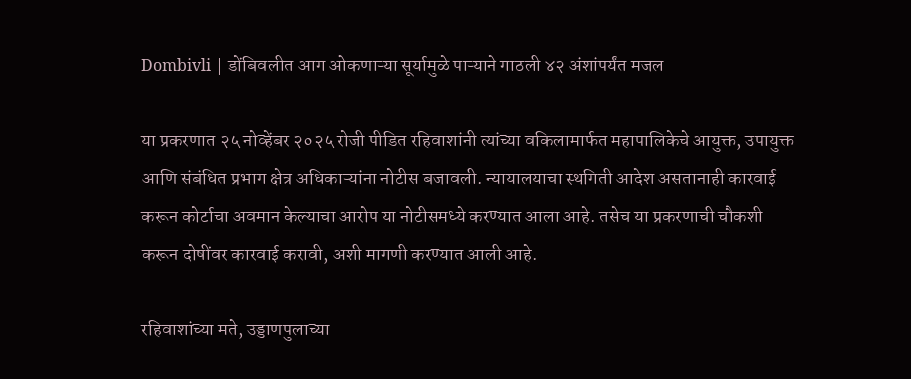Dombivli | डोंबिवलीत आग ओकणाऱ्या सूर्यामुळे पाऱ्याने गाठली ४२ अंशांपर्यंत मजल

या प्रकरणात २५ नोव्हेंबर २०२५ रोजी पीडित रहिवाशांनी त्यांच्या वकिलामार्फत महापालिकेचे आयुक्त, उपायुक्त आणि संबंधित प्रभाग क्षेत्र अधिकाऱ्यांना नोटीस बजावली. न्यायालयाचा स्थगिती आदेश असतानाही कारवाई करून कोर्टाचा अवमान केल्याचा आरोप या नोटीसमध्ये करण्यात आला आहे. तसेच या प्रकरणाची चौकशी करून दोषींवर कारवाई करावी, अशी मागणी करण्यात आली आहे.

रहिवाशांच्या मते, उड्डाणपुलाच्या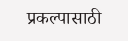प्रकल्पासाठी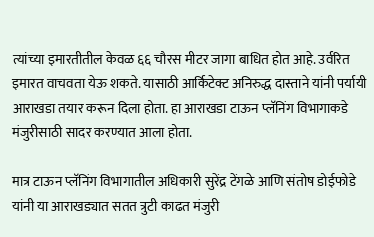त्यांच्या इमारतीतील केवळ ६६ चौरस मीटर जागा बाधित होत आहे. उर्वरित इमारत वाचवता येऊ शकते. यासाठी आर्किटेक्ट अनिरुद्ध दास्ताने यांनी पर्यायी आराखडा तयार करून दिला होता. हा आराखडा टाऊन प्लॅनिंग विभागाकडे मंजुरीसाठी सादर करण्यात आला होता.

मात्र टाऊन प्लॅनिंग विभागातील अधिकारी सुरेंद्र टेंगळे आणि संतोष डोईफोडे यांनी या आराखड्यात सतत त्रुटी काढत मंजुरी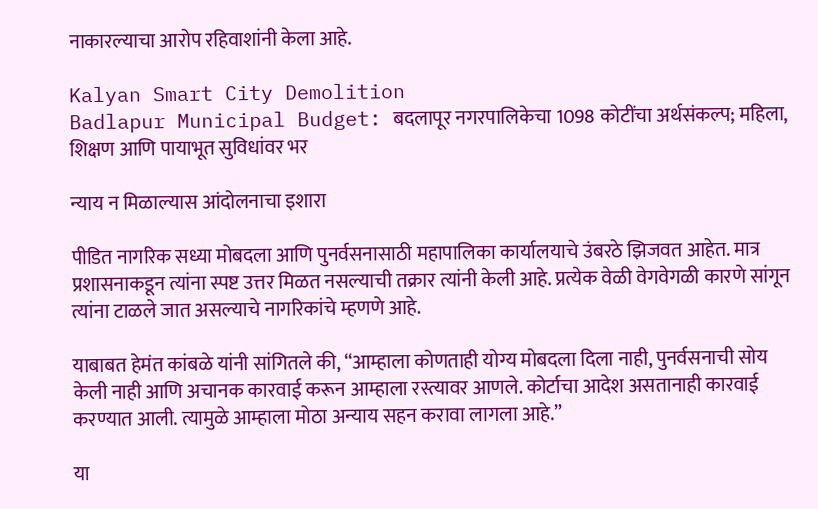नाकारल्याचा आरोप रहिवाशांनी केला आहे.

Kalyan Smart City Demolition
Badlapur Municipal Budget: बदलापूर नगरपालिकेचा 1098 कोटींचा अर्थसंकल्प; महिला, शिक्षण आणि पायाभूत सुविधांवर भर

न्याय न मिळाल्यास आंदोलनाचा इशारा

पीडित नागरिक सध्या मोबदला आणि पुनर्वसनासाठी महापालिका कार्यालयाचे उंबरठे झिजवत आहेत. मात्र प्रशासनाकडून त्यांना स्पष्ट उत्तर मिळत नसल्याची तक्रार त्यांनी केली आहे. प्रत्येक वेळी वेगवेगळी कारणे सांगून त्यांना टाळले जात असल्याचे नागरिकांचे म्हणणे आहे.

याबाबत हेमंत कांबळे यांनी सांगितले की, “आम्हाला कोणताही योग्य मोबदला दिला नाही, पुनर्वसनाची सोय केली नाही आणि अचानक कारवाई करून आम्हाला रस्त्यावर आणले. कोर्टाचा आदेश असतानाही कारवाई करण्यात आली. त्यामुळे आम्हाला मोठा अन्याय सहन करावा लागला आहे.”

या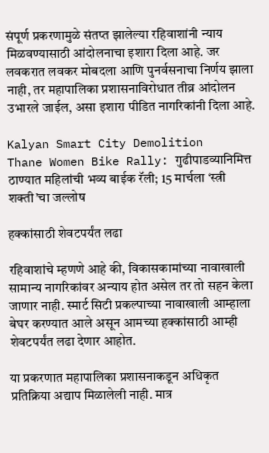संपूर्ण प्रकरणामुळे संतप्त झालेल्या रहिवाशांनी न्याय मिळवण्यासाठी आंदोलनाचा इशारा दिला आहे. जर लवकरात लवकर मोबदला आणि पुनर्वसनाचा निर्णय झाला नाही, तर महापालिका प्रशासनाविरोधात तीव्र आंदोलन उभारले जाईल, असा इशारा पीडित नागरिकांनी दिला आहे.

Kalyan Smart City Demolition
Thane Women Bike Rally: गुढीपाडव्यानिमित्त ठाण्यात महिलांची भव्य बाईक रॅली; 15 मार्चला ‘स्त्री शक्ती’चा जल्लोष

हक्कांसाठी शेवटपर्यंत लढा

रहिवाशांचे म्हणणे आहे की, विकासकामांच्या नावाखाली सामान्य नागरिकांवर अन्याय होत असेल तर तो सहन केला जाणार नाही. स्मार्ट सिटी प्रकल्पाच्या नावाखाली आम्हाला बेघर करण्यात आले असून आमच्या हक्कांसाठी आम्ही शेवटपर्यंत लढा देणार आहोत.

या प्रकरणात महापालिका प्रशासनाकडून अधिकृत प्रतिक्रिया अद्याप मिळालेली नाही. मात्र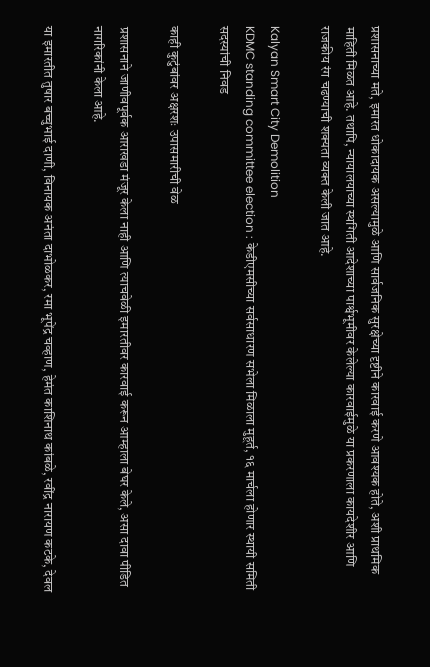प्रशासनाच्या मते, इमारत धोकादायक असल्यामुळे आणि सार्वजनिक सुरक्षेच्या दृष्टीने कारवाई करणे आवश्यक होते, अशी प्राथमिक माहिती मिळत आहे. तथापि, न्यायालयाच्या स्थगिती आदेशाच्या पार्श्वभूमीवर केलेल्या कारवाईमुळे या प्रकरणाला कायदेशीर आणि राजकीय रंग चढण्याची शक्यता व्यक्त केली जात आहे.

Kalyan Smart City Demolition
KDMC standing committee election : केडीएमसीच्या सर्वसाधारण सभेला मिळाला मुहूर्त, १६ मार्चला होणार स्थायी समिती सदस्यांची निवड

काही कुटुंबांवर अक्षरशः उपासमारीची वेळ

प्रशासनाने जाणीवपूर्वक आराखडा मंजूर केला नाही आणि त्याचवेळी इमारतीवर कारवाई करून आम्हाला बेघर केले, असा दावा पीडित नागरिकांनी केला आहे.

या इमारतीत तुषार बच्चुभाई दाणी, विनायक अनंता दाभोळकर, रमा भूपेंद्र चव्हाण, हेमंत काशिनाथ कांबळे, रवींद्र नारायण कटके, देवल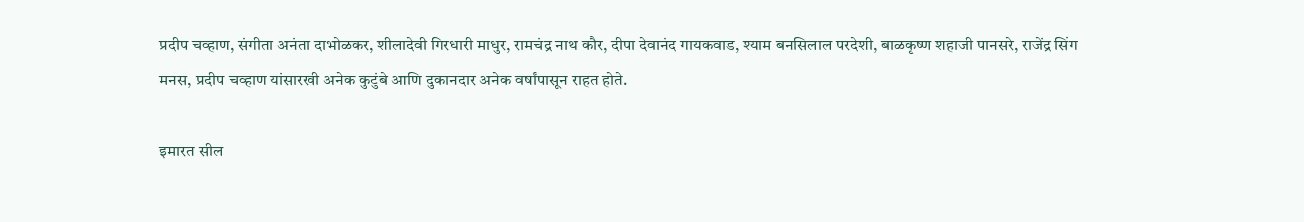प्रदीप चव्हाण, संगीता अनंता दाभोळकर, शीलादेवी गिरधारी माधुर, रामचंद्र नाथ कौर, दीपा देवानंद गायकवाड, श्याम बनसिलाल परदेशी, बाळकृष्ण शहाजी पानसरे, राजेंद्र सिंग मनस, प्रदीप चव्हाण यांसारखी अनेक कुटुंबे आणि दुकानदार अनेक वर्षांपासून राहत होते.

इमारत सील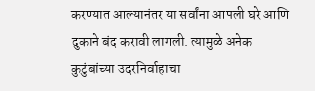करण्यात आल्यानंतर या सर्वांना आपली घरे आणि दुकाने बंद करावी लागली. त्यामुळे अनेक कुटुंबांच्या उदरनिर्वाहाचा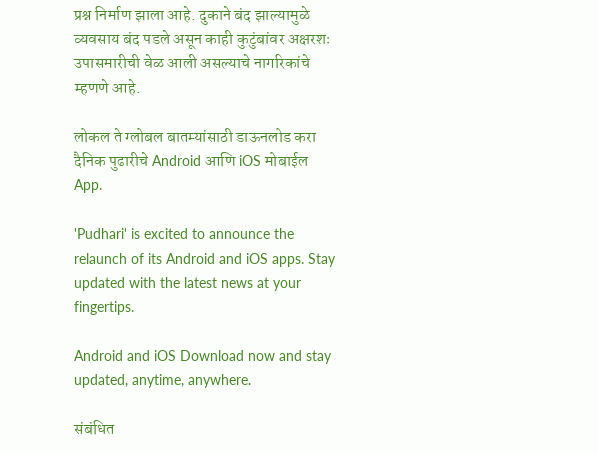प्रश्न निर्माण झाला आहे. दुकाने बंद झाल्यामुळे व्यवसाय बंद पडले असून काही कुटुंबांवर अक्षरशः उपासमारीची वेळ आली असल्याचे नागरिकांचे म्हणणे आहे.

लोकल ते ग्लोबल बातम्यांसाठी डाऊनलोड करा दैनिक पुढारीचे Android आणि iOS मोबाईल App.

'Pudhari' is excited to announce the relaunch of its Android and iOS apps. Stay updated with the latest news at your fingertips.

Android and iOS Download now and stay updated, anytime, anywhere.

संबंधित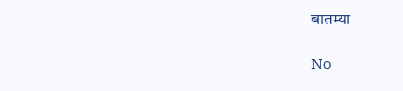बातम्या

No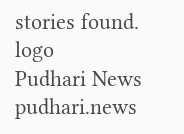stories found.
logo
Pudhari News
pudhari.news